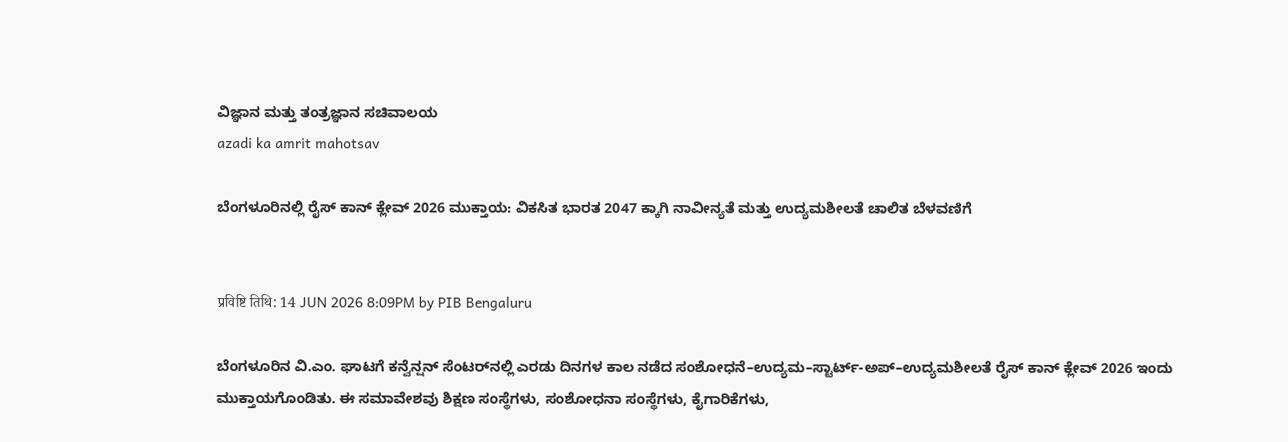ವಿಜ್ಞಾನ ಮತ್ತು ತಂತ್ರಜ್ಞಾನ ಸಚಿವಾಲಯ
azadi ka amrit mahotsav

ಬೆಂಗಳೂರಿನಲ್ಲಿ ರೈಸ್ ಕಾನ್ ಕ್ಲೇವ್ 2026 ಮುಕ್ತಾಯ: ವಿಕಸಿತ ಭಾರತ 2047 ಕ್ಕಾಗಿ ನಾವೀನ್ಯತೆ ಮತ್ತು ಉದ್ಯಮಶೀಲತೆ ಚಾಲಿತ ಬೆಳವಣಿಗೆ


प्रविष्टि तिथि: 14 JUN 2026 8:09PM by PIB Bengaluru

ಬೆಂಗಳೂರಿನ ವಿ.ಎಂ. ಘಾಟಗೆ ಕನ್ವೆನ್ಷನ್ ಸೆಂಟರ್‌ನಲ್ಲಿ ಎರಡು ದಿನಗಳ ಕಾಲ ನಡೆದ ಸಂಶೋಧನೆ–ಉದ್ಯಮ–ಸ್ಟಾರ್ಟ್-ಅಪ್–ಉದ್ಯಮಶೀಲತೆ ರೈಸ್ ಕಾನ್ ಕ್ಲೇವ್ 2026 ಇಂದು ಮುಕ್ತಾಯಗೊಂಡಿತು. ಈ ಸಮಾವೇಶವು ಶಿಕ್ಷಣ ಸಂಸ್ಥೆಗಳು, ಸಂಶೋಧನಾ ಸಂಸ್ಥೆಗಳು, ಕೈಗಾರಿಕೆಗಳು,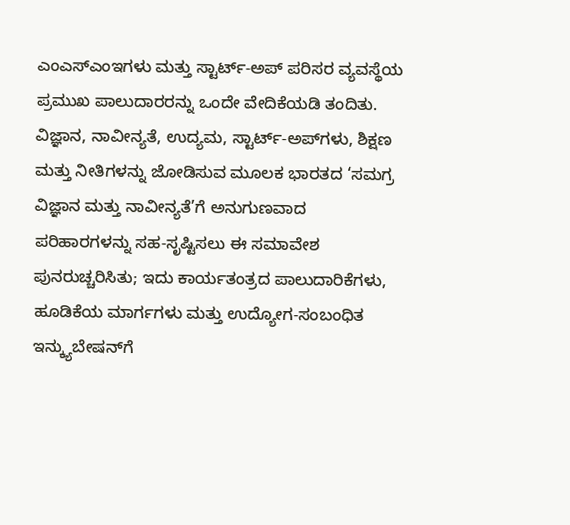ಎಂಎಸ್‌ಎಂಇಗಳು ಮತ್ತು ಸ್ಟಾರ್ಟ್-ಅಪ್ ಪರಿಸರ ವ್ಯವಸ್ಥೆಯ ಪ್ರಮುಖ ಪಾಲುದಾರರನ್ನು ಒಂದೇ ವೇದಿಕೆಯಡಿ ತಂದಿತು. ವಿಜ್ಞಾನ, ನಾವೀನ್ಯತೆ, ಉದ್ಯಮ, ಸ್ಟಾರ್ಟ್-ಅಪ್‌ಗಳು, ಶಿಕ್ಷಣ ಮತ್ತು ನೀತಿಗಳನ್ನು ಜೋಡಿಸುವ ಮೂಲಕ ಭಾರತದ ‘ಸಮಗ್ರ ವಿಜ್ಞಾನ ಮತ್ತು ನಾವೀನ್ಯತೆ’ಗೆ ಅನುಗುಣವಾದ ಪರಿಹಾರಗಳನ್ನು ಸಹ-ಸೃಷ್ಟಿಸಲು ಈ ಸಮಾವೇಶ ಪುನರುಚ್ಚರಿಸಿತು; ಇದು ಕಾರ್ಯತಂತ್ರದ ಪಾಲುದಾರಿಕೆಗಳು, ಹೂಡಿಕೆಯ ಮಾರ್ಗಗಳು ಮತ್ತು ಉದ್ಯೋಗ-ಸಂಬಂಧಿತ ಇನ್ಕ್ಯುಬೇಷನ್‌ಗೆ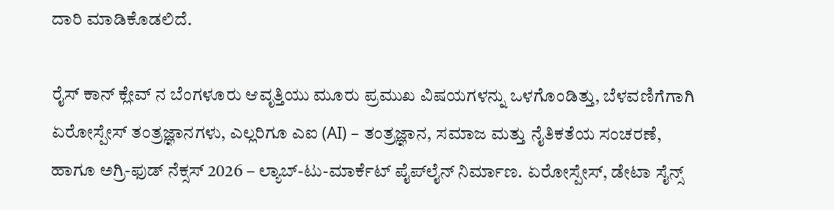ದಾರಿ ಮಾಡಿಕೊಡಲಿದೆ.

ರೈಸ್ ಕಾನ್ ಕ್ಲೇವ್ ನ ಬೆಂಗಳೂರು ಆವೃತ್ತಿಯು ಮೂರು ಪ್ರಮುಖ ವಿಷಯಗಳನ್ನು ಒಳಗೊಂಡಿತ್ತು, ಬೆಳವಣಿಗೆಗಾಗಿ ಏರೋಸ್ಪೇಸ್ ತಂತ್ರಜ್ಞಾನಗಳು, ಎಲ್ಲರಿಗೂ ಎಐ (AI) – ತಂತ್ರಜ್ಞಾನ, ಸಮಾಜ ಮತ್ತು ನೈತಿಕತೆಯ ಸಂಚರಣೆ, ಹಾಗೂ ಅಗ್ರಿ-ಫುಡ್ ನೆಕ್ಸಸ್ 2026 – ಲ್ಯಾಬ್-ಟು-ಮಾರ್ಕೆಟ್ ಪೈಪ್‌ಲೈನ್ ನಿರ್ಮಾಣ. ಏರೋಸ್ಪೇಸ್, ಡೇಟಾ ಸೈನ್ಸ್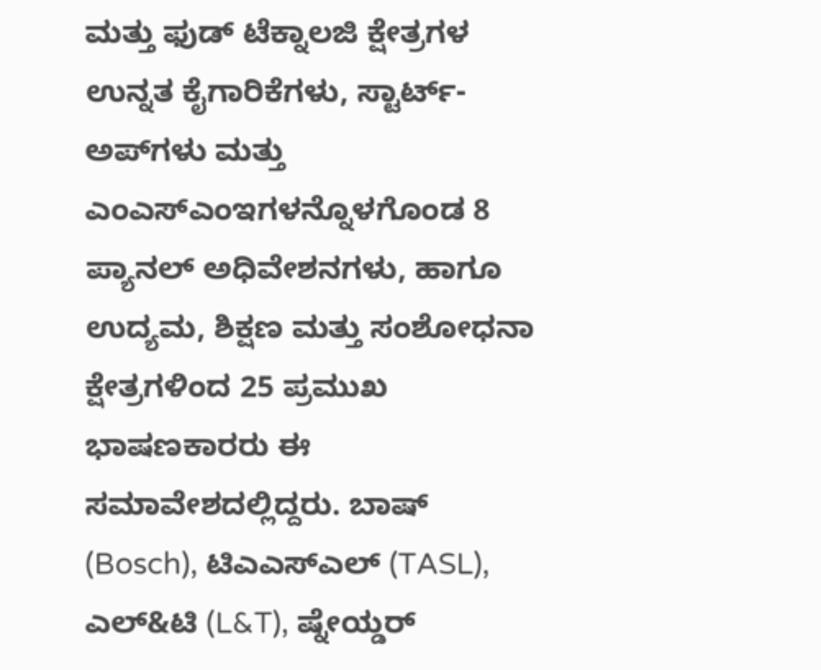ಮತ್ತು ಫುಡ್ ಟೆಕ್ನಾಲಜಿ ಕ್ಷೇತ್ರಗಳ ಉನ್ನತ ಕೈಗಾರಿಕೆಗಳು, ಸ್ಟಾರ್ಟ್-ಅಪ್‌ಗಳು ಮತ್ತು ಎಂಎಸ್‌ಎಂಇಗಳನ್ನೊಳಗೊಂಡ 8 ಪ್ಯಾನಲ್ ಅಧಿವೇಶನಗಳು, ಹಾಗೂ ಉದ್ಯಮ, ಶಿಕ್ಷಣ ಮತ್ತು ಸಂಶೋಧನಾ ಕ್ಷೇತ್ರಗಳಿಂದ 25 ಪ್ರಮುಖ ಭಾಷಣಕಾರರು ಈ ಸಮಾವೇಶದಲ್ಲಿದ್ದರು. ಬಾಷ್ (Bosch), ಟಿಎಎಸ್ಎಲ್ (TASL), ಎಲ್&ಟಿ (L&T), ಷ್ನೇಯ್ಡರ್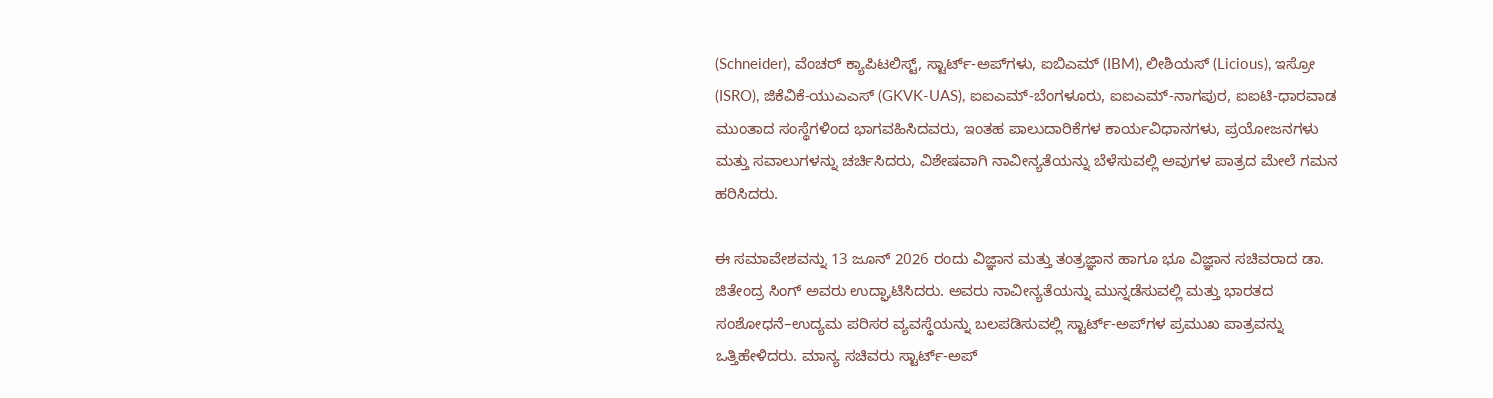(Schneider), ವೆಂಚರ್ ಕ್ಯಾಪಿಟಲಿಸ್ಟ್, ಸ್ಟಾರ್ಟ್-ಅಪ್‌ಗಳು, ಐಬಿಎಮ್ (IBM), ಲೀಶಿಯಸ್ (Licious), ಇಸ್ರೋ (ISRO), ಜಿಕೆವಿಕೆ-ಯುಎಎಸ್ (GKVK-UAS), ಐಐಎಮ್-ಬೆಂಗಳೂರು, ಐಐಎಮ್-ನಾಗಪುರ, ಐಐಟಿ-ಧಾರವಾಡ ಮುಂತಾದ ಸಂಸ್ಥೆಗಳಿಂದ ಭಾಗವಹಿಸಿದವರು, ಇಂತಹ ಪಾಲುದಾರಿಕೆಗಳ ಕಾರ್ಯವಿಧಾನಗಳು, ಪ್ರಯೋಜನಗಳು ಮತ್ತು ಸವಾಲುಗಳನ್ನು ಚರ್ಚಿಸಿದರು, ವಿಶೇಷವಾಗಿ ನಾವೀನ್ಯತೆಯನ್ನು ಬೆಳೆಸುವಲ್ಲಿ ಅವುಗಳ ಪಾತ್ರದ ಮೇಲೆ ಗಮನ ಹರಿಸಿದರು.

ಈ ಸಮಾವೇಶವನ್ನು 13 ಜೂನ್ 2026 ರಂದು ವಿಜ್ಞಾನ ಮತ್ತು ತಂತ್ರಜ್ಞಾನ ಹಾಗೂ ಭೂ ವಿಜ್ಞಾನ ಸಚಿವರಾದ ಡಾ. ಜಿತೇಂದ್ರ ಸಿಂಗ್ ಅವರು ಉದ್ಘಾಟಿಸಿದರು. ಅವರು ನಾವೀನ್ಯತೆಯನ್ನು ಮುನ್ನಡೆಸುವಲ್ಲಿ ಮತ್ತು ಭಾರತದ ಸಂಶೋಧನೆ–ಉದ್ಯಮ ಪರಿಸರ ವ್ಯವಸ್ಥೆಯನ್ನು ಬಲಪಡಿಸುವಲ್ಲಿ ಸ್ಟಾರ್ಟ್-ಅಪ್‌ಗಳ ಪ್ರಮುಖ ಪಾತ್ರವನ್ನು ಒತ್ತಿಹೇಳಿದರು. ಮಾನ್ಯ ಸಚಿವರು ಸ್ಟಾರ್ಟ್-ಅಪ್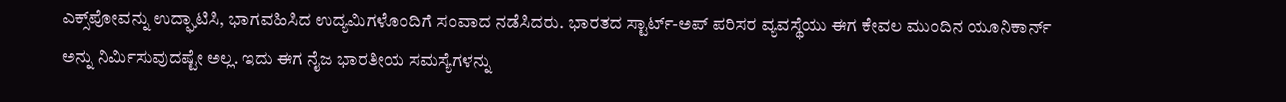ಎಕ್ಸ್‌ಪೋವನ್ನು ಉದ್ಘಾಟಿಸಿ, ಭಾಗವಹಿಸಿದ ಉದ್ಯಮಿಗಳೊಂದಿಗೆ ಸಂವಾದ ನಡೆಸಿದರು. ಭಾರತದ ಸ್ಟಾರ್ಟ್-ಅಪ್ ಪರಿಸರ ವ್ಯವಸ್ಥೆಯು ಈಗ ಕೇವಲ ಮುಂದಿನ ಯೂನಿಕಾರ್ನ್ ಅನ್ನು ನಿರ್ಮಿಸುವುದಷ್ಟೇ ಅಲ್ಲ. ಇದು ಈಗ ನೈಜ ಭಾರತೀಯ ಸಮಸ್ಯೆಗಳನ್ನು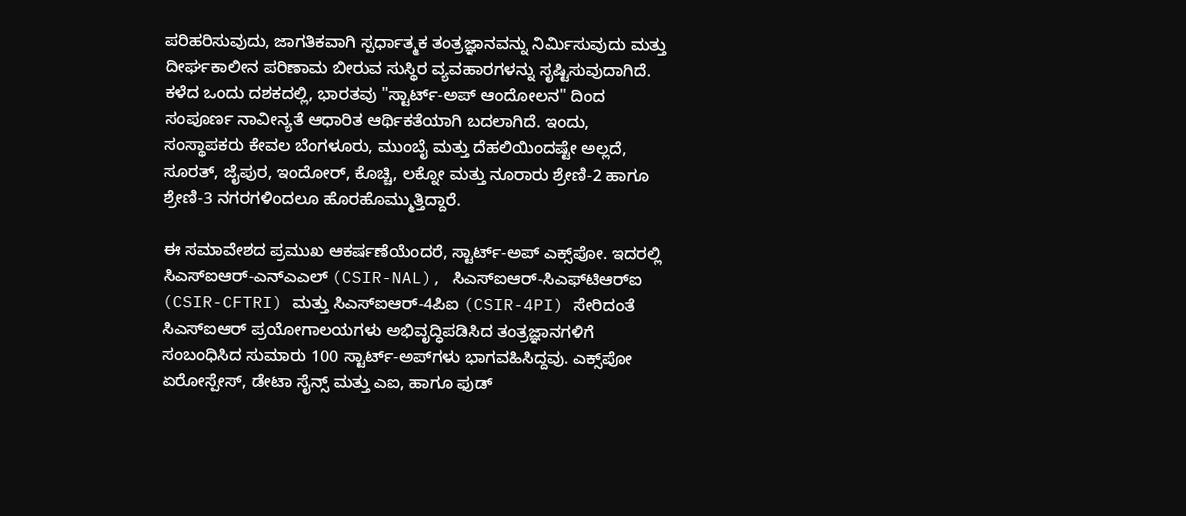ಪರಿಹರಿಸುವುದು, ಜಾಗತಿಕವಾಗಿ ಸ್ಪರ್ಧಾತ್ಮಕ ತಂತ್ರಜ್ಞಾನವನ್ನು ನಿರ್ಮಿಸುವುದು ಮತ್ತು ದೀರ್ಘಕಾಲೀನ ಪರಿಣಾಮ ಬೀರುವ ಸುಸ್ಥಿರ ವ್ಯವಹಾರಗಳನ್ನು ಸೃಷ್ಟಿಸುವುದಾಗಿದೆ. ಕಳೆದ ಒಂದು ದಶಕದಲ್ಲಿ, ಭಾರತವು "ಸ್ಟಾರ್ಟ್-ಅಪ್ ಆಂದೋಲನ" ದಿಂದ ಸಂಪೂರ್ಣ ನಾವೀನ್ಯತೆ ಆಧಾರಿತ ಆರ್ಥಿಕತೆಯಾಗಿ ಬದಲಾಗಿದೆ. ಇಂದು, ಸಂಸ್ಥಾಪಕರು ಕೇವಲ ಬೆಂಗಳೂರು, ಮುಂಬೈ ಮತ್ತು ದೆಹಲಿಯಿಂದಷ್ಟೇ ಅಲ್ಲದೆ, ಸೂರತ್, ಜೈಪುರ, ಇಂದೋರ್, ಕೊಚ್ಚಿ, ಲಕ್ನೋ ಮತ್ತು ನೂರಾರು ಶ್ರೇಣಿ-2 ಹಾಗೂ ಶ್ರೇಣಿ-3 ನಗರಗಳಿಂದಲೂ ಹೊರಹೊಮ್ಮುತ್ತಿದ್ದಾರೆ.

ಈ ಸಮಾವೇಶದ ಪ್ರಮುಖ ಆಕರ್ಷಣೆಯೆಂದರೆ, ಸ್ಟಾರ್ಟ್-ಅಪ್ ಎಕ್ಸ್‌ಪೋ. ಇದರಲ್ಲಿ ಸಿಎಸ್ಐಆರ್-ಎನ್ಎಎಲ್ (CSIR-NAL), ಸಿಎಸ್ಐಆರ್-ಸಿಎಫ್‌ಟಿಆರ್‌ಐ (CSIR-CFTRI) ಮತ್ತು ಸಿಎಸ್ಐಆರ್-4ಪಿಐ (CSIR-4PI) ಸೇರಿದಂತೆ ಸಿಎಸ್ಐಆರ್ ಪ್ರಯೋಗಾಲಯಗಳು ಅಭಿವೃದ್ಧಿಪಡಿಸಿದ ತಂತ್ರಜ್ಞಾನಗಳಿಗೆ ಸಂಬಂಧಿಸಿದ ಸುಮಾರು 100 ಸ್ಟಾರ್ಟ್-ಅಪ್‌ಗಳು ಭಾಗವಹಿಸಿದ್ದವು. ಎಕ್ಸ್‌ಪೋ ಏರೋಸ್ಪೇಸ್, ಡೇಟಾ ಸೈನ್ಸ್ ಮತ್ತು ಎಐ, ಹಾಗೂ ಫುಡ್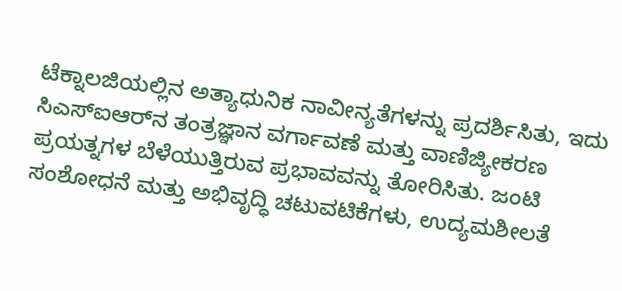ಟೆಕ್ನಾಲಜಿಯಲ್ಲಿನ ಅತ್ಯಾಧುನಿಕ ನಾವೀನ್ಯತೆಗಳನ್ನು ಪ್ರದರ್ಶಿಸಿತು, ಇದು ಸಿಎಸ್ಐಆರ್‌ನ ತಂತ್ರಜ್ಞಾನ ವರ್ಗಾವಣೆ ಮತ್ತು ವಾಣಿಜ್ಯೀಕರಣ ಪ್ರಯತ್ನಗಳ ಬೆಳೆಯುತ್ತಿರುವ ಪ್ರಭಾವವನ್ನು ತೋರಿಸಿತು. ಜಂಟಿ ಸಂಶೋಧನೆ ಮತ್ತು ಅಭಿವೃದ್ಧಿ ಚಟುವಟಿಕೆಗಳು, ಉದ್ಯಮಶೀಲತೆ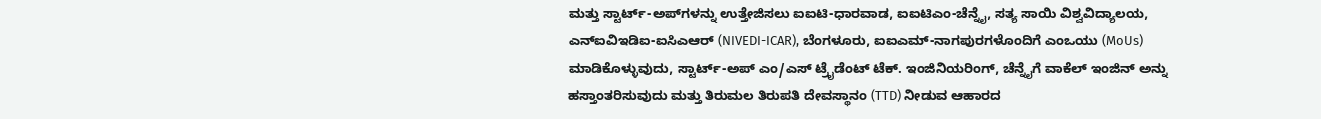ಮತ್ತು ಸ್ಟಾರ್ಟ್-ಅಪ್‌ಗಳನ್ನು ಉತ್ತೇಜಿಸಲು ಐಐಟಿ-ಧಾರವಾಡ, ಐಐಟಿಎಂ-ಚೆನ್ನೈ, ಸತ್ಯ ಸಾಯಿ ವಿಶ್ವವಿದ್ಯಾಲಯ, ಎನ್ಐವಿಇಡಿಐ-ಐಸಿಎಆರ್ (NIVEDI-ICAR), ಬೆಂಗಳೂರು, ಐಐಎಮ್-ನಾಗಪುರಗಳೊಂದಿಗೆ ಎಂಒಯು (MoUs) ಮಾಡಿಕೊಳ್ಳುವುದು, ಸ್ಟಾರ್ಟ್-ಅಪ್ ಎಂ/ಎಸ್ ಟ್ರೈಡೆಂಟ್ ಟೆಕ್. ಇಂಜಿನಿಯರಿಂಗ್, ಚೆನ್ನೈಗೆ ವಾಕೆಲ್ ಇಂಜಿನ್ ಅನ್ನು ಹಸ್ತಾಂತರಿಸುವುದು ಮತ್ತು ತಿರುಮಲ ತಿರುಪತಿ ದೇವಸ್ಥಾನಂ (TTD) ನೀಡುವ ಆಹಾರದ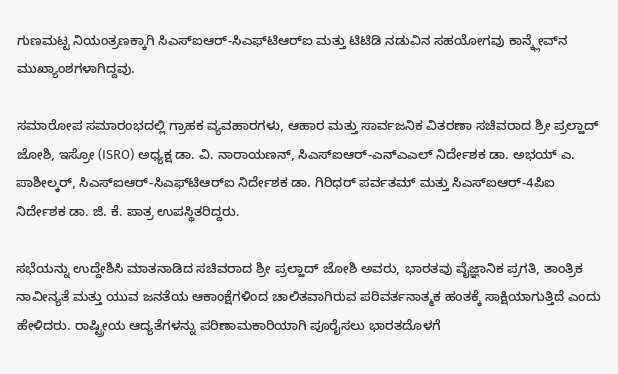ಗುಣಮಟ್ಟ ನಿಯಂತ್ರಣಕ್ಕಾಗಿ ಸಿಎಸ್ಐಆರ್-ಸಿಎಫ್‌ಟಿಆರ್‌ಐ ಮತ್ತು ಟಿಟಿಡಿ ನಡುವಿನ ಸಹಯೋಗವು ಕಾನ್ಕ್ಲೇವ್‌ನ ಮುಖ್ಯಾಂಶಗಳಾಗಿದ್ದವು.

ಸಮಾರೋಪ ಸಮಾರಂಭದಲ್ಲಿ ಗ್ರಾಹಕ ವ್ಯವಹಾರಗಳು, ಆಹಾರ ಮತ್ತು ಸಾರ್ವಜನಿಕ ವಿತರಣಾ ಸಚಿವರಾದ ಶ್ರೀ ಪ್ರಲ್ಹಾದ್ ಜೋಶಿ, ಇಸ್ರೋ (ISRO) ಅಧ್ಯಕ್ಷ ಡಾ. ವಿ. ನಾರಾಯಣನ್, ಸಿಎಸ್ಐಆರ್-ಎನ್ಎಎಲ್ ನಿರ್ದೇಶಕ ಡಾ. ಅಭಯ್ ಎ. ಪಾಶೀಲ್ಕರ್, ಸಿಎಸ್ಐಆರ್-ಸಿಎಫ್‌ಟಿಆರ್‌ಐ ನಿರ್ದೇಶಕ ಡಾ. ಗಿರಿಧರ್ ಪರ್ವತಮ್ ಮತ್ತು ಸಿಎಸ್ಐಆರ್-4ಪಿಐ ನಿರ್ದೇಶಕ ಡಾ. ಜಿ. ಕೆ. ಪಾತ್ರ ಉಪಸ್ಥಿತರಿದ್ದರು.

ಸಭೆಯನ್ನು ಉದ್ದೇಶಿಸಿ ಮಾತನಾಡಿದ ಸಚಿವರಾದ ಶ್ರೀ ಪ್ರಲ್ಹಾದ್ ಜೋಶಿ ಅವರು, ಭಾರತವು ವೈಜ್ಞಾನಿಕ ಪ್ರಗತಿ, ತಾಂತ್ರಿಕ ನಾವೀನ್ಯತೆ ಮತ್ತು ಯುವ ಜನತೆಯ ಆಕಾಂಕ್ಷೆಗಳಿಂದ ಚಾಲಿತವಾಗಿರುವ ಪರಿವರ್ತನಾತ್ಮಕ ಹಂತಕ್ಕೆ ಸಾಕ್ಷಿಯಾಗುತ್ತಿದೆ ಎಂದು ಹೇಳಿದರು. ರಾಷ್ಟ್ರೀಯ ಆದ್ಯತೆಗಳನ್ನು ಪರಿಣಾಮಕಾರಿಯಾಗಿ ಪೂರೈಸಲು ಭಾರತದೊಳಗೆ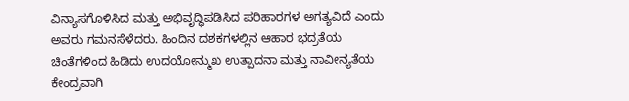ವಿನ್ಯಾಸಗೊಳಿಸಿದ ಮತ್ತು ಅಭಿವೃದ್ಧಿಪಡಿಸಿದ ಪರಿಹಾರಗಳ ಅಗತ್ಯವಿದೆ ಎಂದು ಅವರು ಗಮನಸೆಳೆದರು. ಹಿಂದಿನ ದಶಕಗಳಲ್ಲಿನ ಆಹಾರ ಭದ್ರತೆಯ ಚಿಂತೆಗಳಿಂದ ಹಿಡಿದು ಉದಯೋನ್ಮುಖ ಉತ್ಪಾದನಾ ಮತ್ತು ನಾವೀನ್ಯತೆಯ ಕೇಂದ್ರವಾಗಿ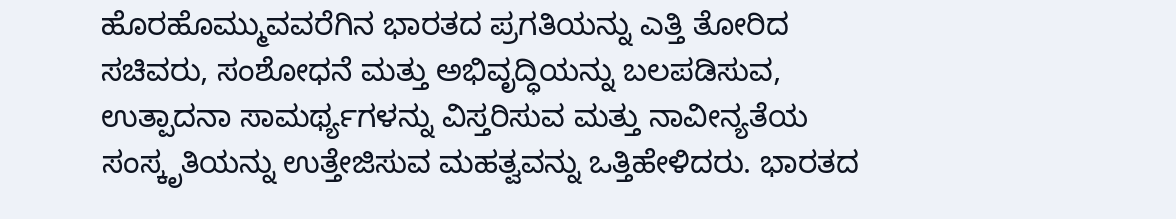ಹೊರಹೊಮ್ಮುವವರೆಗಿನ ಭಾರತದ ಪ್ರಗತಿಯನ್ನು ಎತ್ತಿ ತೋರಿದ ಸಚಿವರು, ಸಂಶೋಧನೆ ಮತ್ತು ಅಭಿವೃದ್ಧಿಯನ್ನು ಬಲಪಡಿಸುವ, ಉತ್ಪಾದನಾ ಸಾಮರ್ಥ್ಯಗಳನ್ನು ವಿಸ್ತರಿಸುವ ಮತ್ತು ನಾವೀನ್ಯತೆಯ ಸಂಸ್ಕೃತಿಯನ್ನು ಉತ್ತೇಜಿಸುವ ಮಹತ್ವವನ್ನು ಒತ್ತಿಹೇಳಿದರು. ಭಾರತದ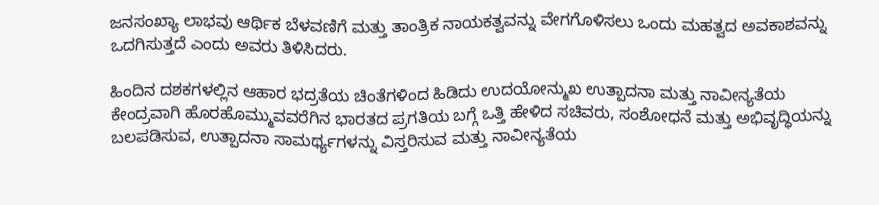ಜನಸಂಖ್ಯಾ ಲಾಭವು ಆರ್ಥಿಕ ಬೆಳವಣಿಗೆ ಮತ್ತು ತಾಂತ್ರಿಕ ನಾಯಕತ್ವವನ್ನು ವೇಗಗೊಳಿಸಲು ಒಂದು ಮಹತ್ವದ ಅವಕಾಶವನ್ನು ಒದಗಿಸುತ್ತದೆ ಎಂದು ಅವರು ತಿಳಿಸಿದರು.

ಹಿಂದಿನ ದಶಕಗಳಲ್ಲಿನ ಆಹಾರ ಭದ್ರತೆಯ ಚಿಂತೆಗಳಿಂದ ಹಿಡಿದು ಉದಯೋನ್ಮುಖ ಉತ್ಪಾದನಾ ಮತ್ತು ನಾವೀನ್ಯತೆಯ ಕೇಂದ್ರವಾಗಿ ಹೊರಹೊಮ್ಮುವವರೆಗಿನ ಭಾರತದ ಪ್ರಗತಿಯ ಬಗ್ಗೆ ಒತ್ತಿ ಹೇಳಿದ ಸಚಿವರು, ಸಂಶೋಧನೆ ಮತ್ತು ಅಭಿವೃದ್ಧಿಯನ್ನು ಬಲಪಡಿಸುವ, ಉತ್ಪಾದನಾ ಸಾಮರ್ಥ್ಯಗಳನ್ನು ವಿಸ್ತರಿಸುವ ಮತ್ತು ನಾವೀನ್ಯತೆಯ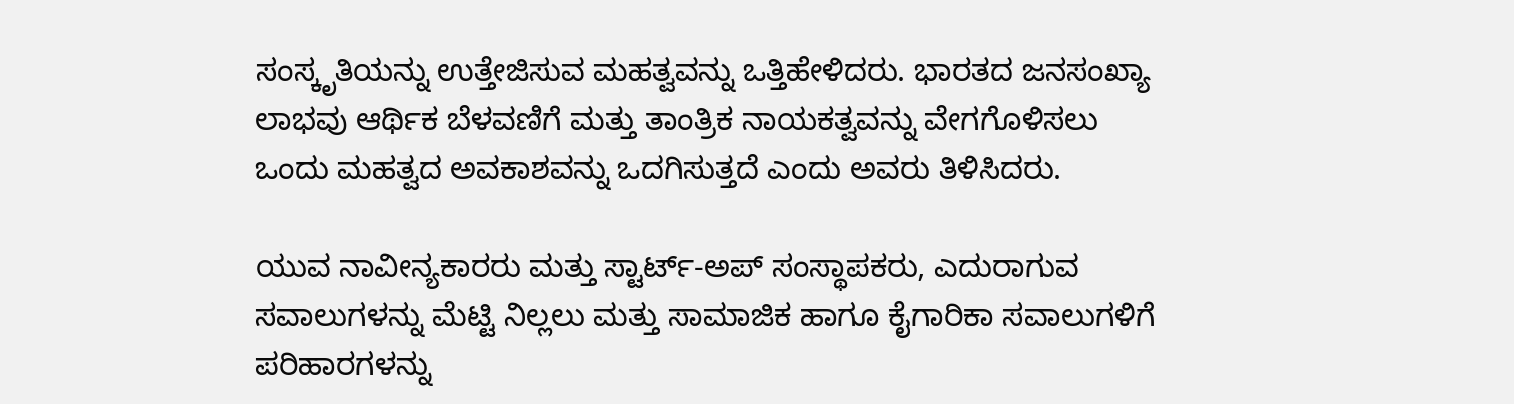ಸಂಸ್ಕೃತಿಯನ್ನು ಉತ್ತೇಜಿಸುವ ಮಹತ್ವವನ್ನು ಒತ್ತಿಹೇಳಿದರು. ಭಾರತದ ಜನಸಂಖ್ಯಾ ಲಾಭವು ಆರ್ಥಿಕ ಬೆಳವಣಿಗೆ ಮತ್ತು ತಾಂತ್ರಿಕ ನಾಯಕತ್ವವನ್ನು ವೇಗಗೊಳಿಸಲು ಒಂದು ಮಹತ್ವದ ಅವಕಾಶವನ್ನು ಒದಗಿಸುತ್ತದೆ ಎಂದು ಅವರು ತಿಳಿಸಿದರು.

ಯುವ ನಾವೀನ್ಯಕಾರರು ಮತ್ತು ಸ್ಟಾರ್ಟ್-ಅಪ್ ಸಂಸ್ಥಾಪಕರು, ಎದುರಾಗುವ ಸವಾಲುಗಳನ್ನು ಮೆಟ್ಟಿ ನಿಲ್ಲಲು ಮತ್ತು ಸಾಮಾಜಿಕ ಹಾಗೂ ಕೈಗಾರಿಕಾ ಸವಾಲುಗಳಿಗೆ ಪರಿಹಾರಗಳನ್ನು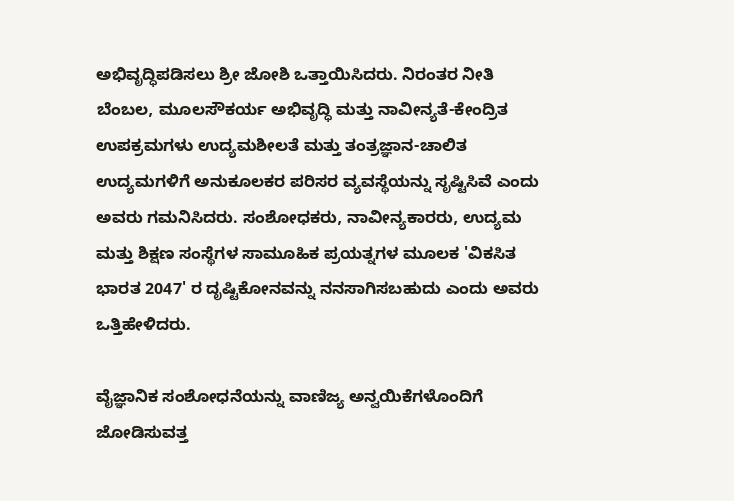ಅಭಿವೃದ್ಧಿಪಡಿಸಲು ಶ್ರೀ ಜೋಶಿ ಒತ್ತಾಯಿಸಿದರು. ನಿರಂತರ ನೀತಿ ಬೆಂಬಲ, ಮೂಲಸೌಕರ್ಯ ಅಭಿವೃದ್ಧಿ ಮತ್ತು ನಾವೀನ್ಯತೆ-ಕೇಂದ್ರಿತ ಉಪಕ್ರಮಗಳು ಉದ್ಯಮಶೀಲತೆ ಮತ್ತು ತಂತ್ರಜ್ಞಾನ-ಚಾಲಿತ ಉದ್ಯಮಗಳಿಗೆ ಅನುಕೂಲಕರ ಪರಿಸರ ವ್ಯವಸ್ಥೆಯನ್ನು ಸೃಷ್ಟಿಸಿವೆ ಎಂದು ಅವರು ಗಮನಿಸಿದರು. ಸಂಶೋಧಕರು, ನಾವೀನ್ಯಕಾರರು, ಉದ್ಯಮ ಮತ್ತು ಶಿಕ್ಷಣ ಸಂಸ್ಥೆಗಳ ಸಾಮೂಹಿಕ ಪ್ರಯತ್ನಗಳ ಮೂಲಕ 'ವಿಕಸಿತ ಭಾರತ 2047' ರ ದೃಷ್ಟಿಕೋನವನ್ನು ನನಸಾಗಿಸಬಹುದು ಎಂದು ಅವರು ಒತ್ತಿಹೇಳಿದರು.

ವೈಜ್ಞಾನಿಕ ಸಂಶೋಧನೆಯನ್ನು ವಾಣಿಜ್ಯ ಅನ್ವಯಿಕೆಗಳೊಂದಿಗೆ ಜೋಡಿಸುವತ್ತ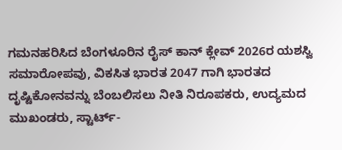ಗಮನಹರಿಸಿದ ಬೆಂಗಳೂರಿನ ರೈಸ್ ಕಾನ್ ಕ್ಲೇವ್ 2026ರ ಯಶಸ್ವಿ ಸಮಾರೋಪವು, ವಿಕಸಿತ ಭಾರತ 2047 ಗಾಗಿ ಭಾರತದ ದೃಷ್ಟಿಕೋನವನ್ನು ಬೆಂಬಲಿಸಲು ನೀತಿ ನಿರೂಪಕರು, ಉದ್ಯಮದ ಮುಖಂಡರು, ಸ್ಟಾರ್ಟ್-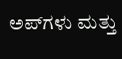ಅಪ್‌ಗಳು ಮತ್ತು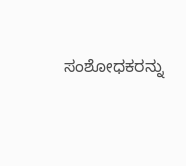ಸಂಶೋಧಕರನ್ನು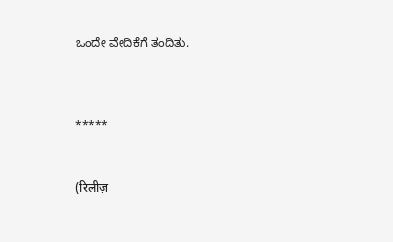ಒಂದೇ ವೇದಿಕೆಗೆ ತಂದಿತು.



*****


(रिलीज़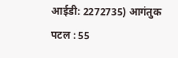आईडी: 2272735) आगंतुक पटल : 55